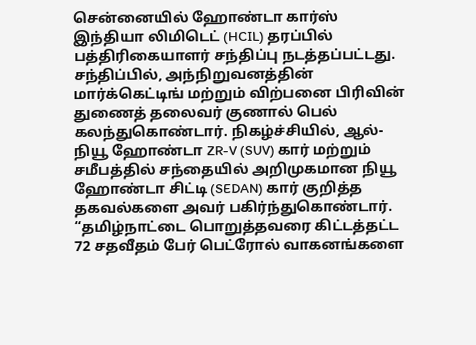சென்னையில் ஹோண்டா கார்ஸ் இந்தியா லிமிடெட் (HCIL) தரப்பில் பத்திரிகையாளர் சந்திப்பு நடத்தப்பட்டது. சந்திப்பில், அந்நிறுவனத்தின் மார்க்கெட்டிங் மற்றும் விற்பனை பிரிவின் துணைத் தலைவர் குணால் பெல் கலந்துகொண்டார். நிகழ்ச்சியில், ஆல்-நியூ ஹோண்டா ZR-V (SUV) கார் மற்றும் சமீபத்தில் சந்தையில் அறிமுகமான நியூ ஹோண்டா சிட்டி (SEDAN) கார் குறித்த தகவல்களை அவர் பகிர்ந்துகொண்டார்.
“தமிழ்நாட்டை பொறுத்தவரை கிட்டத்தட்ட 72 சதவீதம் பேர் பெட்ரோல் வாகனங்களை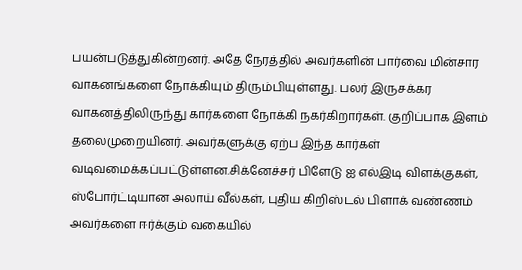பயன்படுத்துகின்றனர். அதே நேரத்தில் அவர்களின் பார்வை மின்சார வாகனங்களை நோக்கியும் திரும்பியுள்ளது. பலர் இருசக்கர வாகனத்திலிருந்து கார்களை நோக்கி நகர்கிறார்கள். குறிப்பாக இளம் தலைமுறையினர். அவர்களுக்கு ஏற்ப இந்த கார்கள் வடிவமைக்கப்பட்டுள்ளன.சிக்னேச்சர் பிளேடு ஐ எல்இடி விளக்குகள், ஸ்போர்ட்டியான அலாய் வீல்கள், புதிய கிறிஸ்டல் பிளாக் வண்ணம் அவர்களை ஈர்க்கும் வகையில்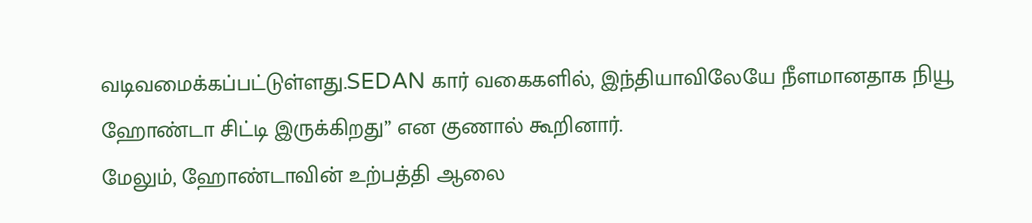வடிவமைக்கப்பட்டுள்ளது.SEDAN கார் வகைகளில், இந்தியாவிலேயே நீளமானதாக நியூ ஹோண்டா சிட்டி இருக்கிறது” என குணால் கூறினார்.
மேலும், ஹோண்டாவின் உற்பத்தி ஆலை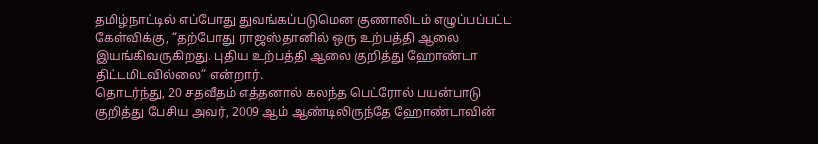தமிழ்நாட்டில் எப்போது துவங்கப்படுமென குணாலிடம் எழுப்பப்பட்ட கேள்விக்கு, “தற்போது ராஜஸ்தானில் ஒரு உற்பத்தி ஆலை இயங்கிவருகிறது. புதிய உற்பத்தி ஆலை குறித்து ஹோண்டா திட்டமிடவில்லை” என்றார்.
தொடர்ந்து, 20 சதவீதம் எத்தனால் கலந்த பெட்ரோல் பயன்பாடு குறித்து பேசிய அவர், 2009 ஆம் ஆண்டிலிருந்தே ஹோண்டாவின்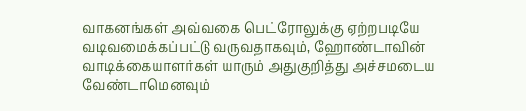வாகனங்கள் அவ்வகை பெட்ரோலுக்கு ஏற்றபடியே வடிவமைக்கப்பட்டு வருவதாகவும், ஹோண்டாவின் வாடிக்கையாளர்கள் யாரும் அதுகுறித்து அச்சமடைய வேண்டாமெனவும்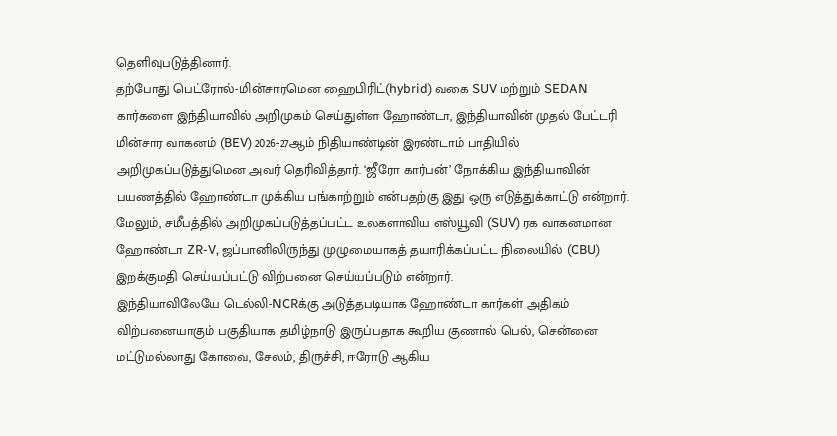தெளிவுபடுத்தினார்.
தற்போது பெட்ரோல்-மின்சாரமென ஹைபிரிட்(hybrid) வகை SUV மற்றும் SEDAN கார்களை இந்தியாவில் அறிமுகம் செய்துள்ள ஹோண்டா, இந்தியாவின் முதல் பேட்டரி மின்சார வாகனம் (BEV) 2026-27ஆம் நிதியாண்டின் இரண்டாம் பாதியில் அறிமுகப்படுத்துமென அவர் தெரிவித்தார். ‘ஜீரோ கார்பன்’ நோக்கிய இந்தியாவின் பயணத்தில் ஹோண்டா முக்கிய பங்காற்றும் என்பதற்கு இது ஒரு எடுத்துக்காட்டு என்றார். மேலும், சமீபத்தில் அறிமுகப்படுத்தப்பட்ட உலகளாவிய எஸ்யூவி (SUV) ரக வாகனமான ஹோண்டா ZR-V, ஜப்பானிலிருந்து முழுமையாகத் தயாரிக்கப்பட்ட நிலையில் (CBU) இறக்குமதி செய்யப்பட்டு விற்பனை செய்யப்படும் என்றார்.
இந்தியாவிலேயே டெல்லி-NCRக்கு அடுத்தபடியாக ஹோண்டா கார்கள் அதிகம் விற்பனையாகும் பகுதியாக தமிழ்நாடு இருப்பதாக கூறிய குணால் பெல், சென்னை மட்டுமல்லாது கோவை, சேலம், திருச்சி, ஈரோடு ஆகிய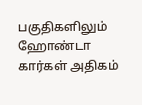பகுதிகளிலும் ஹோண்டா கார்கள் அதிகம்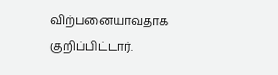விற்பனையாவதாக குறிப்பிட்டார்.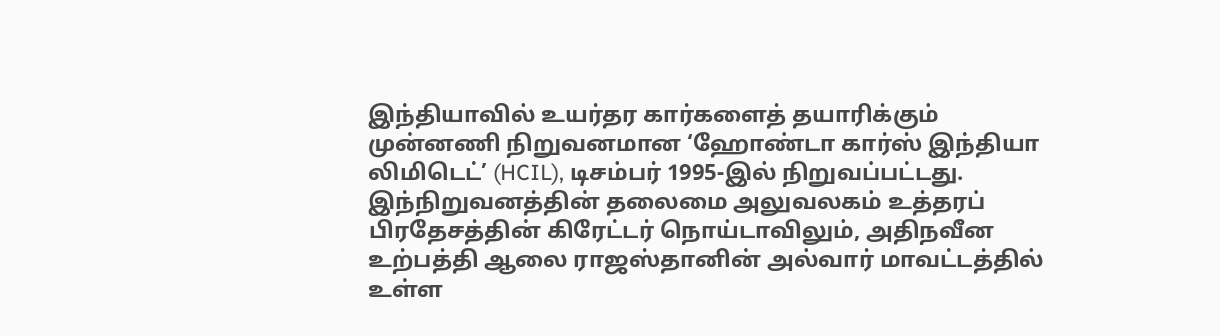இந்தியாவில் உயர்தர கார்களைத் தயாரிக்கும் முன்னணி நிறுவனமான ‘ஹோண்டா கார்ஸ் இந்தியா லிமிடெட்’ (HCIL), டிசம்பர் 1995-இல் நிறுவப்பட்டது. இந்நிறுவனத்தின் தலைமை அலுவலகம் உத்தரப் பிரதேசத்தின் கிரேட்டர் நொய்டாவிலும், அதிநவீன உற்பத்தி ஆலை ராஜஸ்தானின் அல்வார் மாவட்டத்தில் உள்ள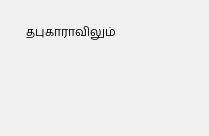தபுகாராவிலும்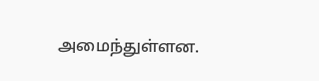அமைந்துள்ளன.